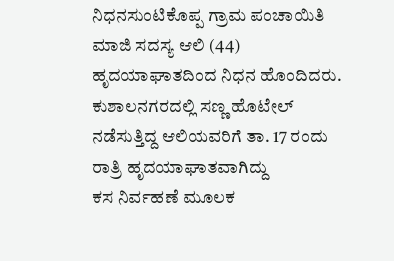ನಿಧನಸುಂಟಿಕೊಪ್ಪ ಗ್ರಾಮ ಪಂಚಾಯಿತಿ ಮಾಜಿ ಸದಸ್ಯ ಆಲಿ (44) ಹೃದಯಾಘಾತದಿಂದ ನಿಧನ ಹೊಂದಿದರು. ಕುಶಾಲನಗರದಲ್ಲಿ ಸಣ್ಣ ಹೊಟೇಲ್ ನಡೆಸುತ್ತಿದ್ದ ಆಲಿಯವರಿಗೆ ತಾ. 17 ರಂದು ರಾತ್ರಿ ಹೃದಯಾಘಾತವಾಗಿದ್ದು
ಕಸ ನಿರ್ವಹಣೆ ಮೂಲಕ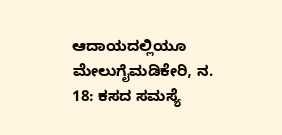ಆದಾಯದಲ್ಲಿಯೂ ಮೇಲುಗೈಮಡಿಕೇರಿ, ನ. 18: ಕಸದ ಸಮಸ್ಯೆ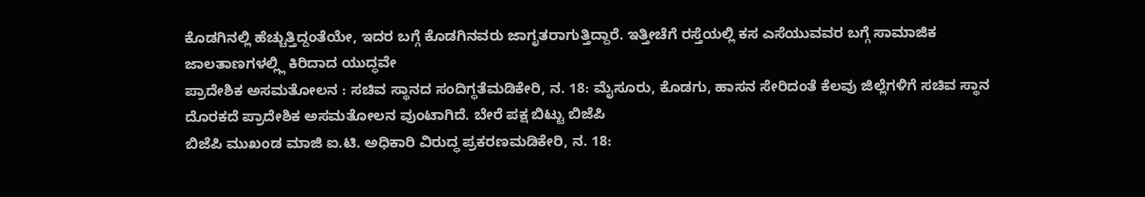ಕೊಡಗಿನಲ್ಲಿ ಹೆಚ್ಚುತ್ತಿದ್ದಂತೆಯೇ, ಇದರ ಬಗ್ಗೆ ಕೊಡಗಿನವರು ಜಾಗೃತರಾಗುತ್ತಿದ್ದಾರೆ. ಇತ್ತೀಚೆಗೆ ರಸ್ತೆಯಲ್ಲಿ ಕಸ ಎಸೆಯುವವರ ಬಗ್ಗೆ ಸಾಮಾಜಿಕ ಜಾಲತಾಣಗಳಲ್ಲ್ಲಿ ಕಿರಿದಾದ ಯುದ್ಧವೇ
ಪ್ರಾದೇಶಿಕ ಅಸಮತೋಲನ : ಸಚಿವ ಸ್ಥಾನದ ಸಂದಿಗ್ಧತೆಮಡಿಕೇರಿ, ನ. 18: ಮೈಸೂರು, ಕೊಡಗು, ಹಾಸನ ಸೇರಿದಂತೆ ಕೆಲವು ಜಿಲ್ಲೆಗಳಿಗೆ ಸಚಿವ ಸ್ಥಾನ ದೊರಕದೆ ಪ್ರಾದೇಶಿಕ ಅಸಮತೋಲನ ವುಂಟಾಗಿದೆ. ಬೇರೆ ಪಕ್ಷ ಬಿಟ್ಟು ಬಿಜೆಪಿ
ಬಿಜೆಪಿ ಮುಖಂಡ ಮಾಜಿ ಐ.ಟಿ. ಅಧಿಕಾರಿ ವಿರುದ್ಧ ಪ್ರಕರಣಮಡಿಕೇರಿ, ನ. 18: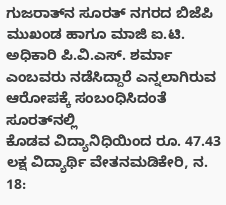ಗುಜರಾತ್‍ನ ಸೂರತ್ ನಗರದ ಬಿಜೆಪಿ ಮುಖಂಡ ಹಾಗೂ ಮಾಜಿ ಐ.ಟಿ. ಅಧಿಕಾರಿ ಪಿ.ವಿ.ಎಸ್. ಶರ್ಮಾ ಎಂಬವರು ನಡೆಸಿದ್ದಾರೆ ಎನ್ನಲಾಗಿರುವ ಆರೋಪಕ್ಕೆ ಸಂಬಂಧಿಸಿದಂತೆ ಸೂರತ್‍ನಲ್ಲಿ
ಕೊಡವ ವಿದ್ಯಾನಿಧಿಯಿಂದ ರೂ. 47.43 ಲಕ್ಷ ವಿದ್ಯಾರ್ಥಿ ವೇತನಮಡಿಕೇರಿ, ನ. 18: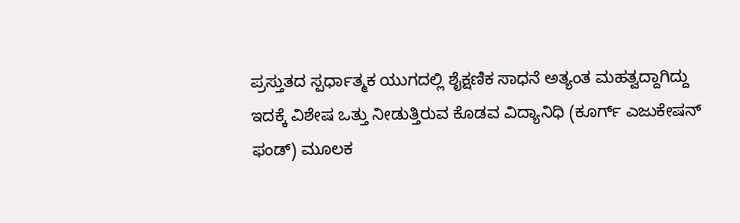ಪ್ರಸ್ತುತದ ಸ್ಪರ್ಧಾತ್ಮಕ ಯುಗದಲ್ಲಿ ಶೈಕ್ಷಣಿಕ ಸಾಧನೆ ಅತ್ಯಂತ ಮಹತ್ವದ್ದಾಗಿದ್ದು ಇದಕ್ಕೆ ವಿಶೇಷ ಒತ್ತು ನೀಡುತ್ತಿರುವ ಕೊಡವ ವಿದ್ಯಾನಿಧಿ (ಕೂರ್ಗ್ ಎಜುಕೇಷನ್ ಫಂಡ್) ಮೂಲಕ